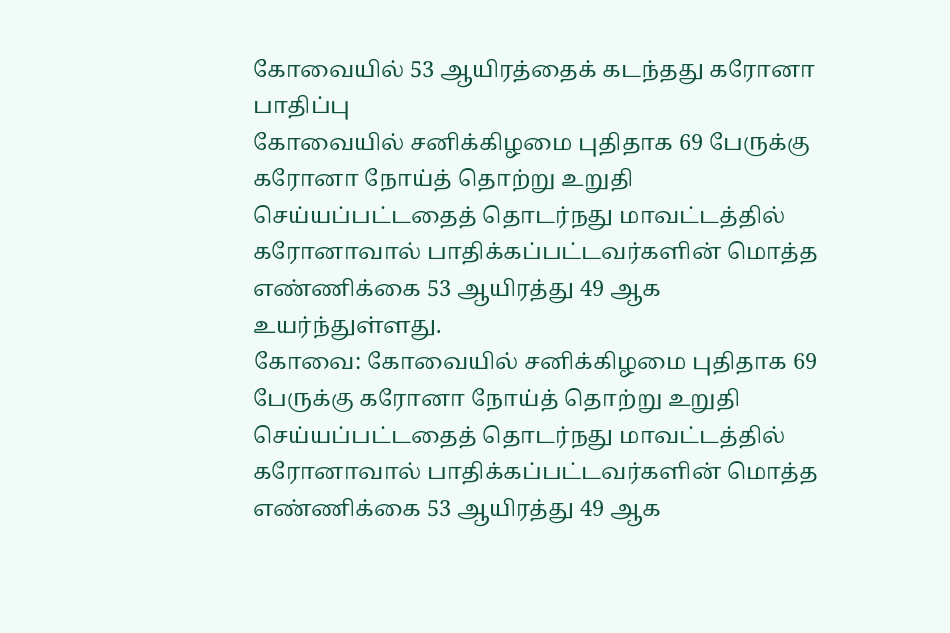கோவையில் 53 ஆயிரத்தைக் கடந்தது கரோனா பாதிப்பு
கோவையில் சனிக்கிழமை புதிதாக 69 பேருக்கு கரோனா நோய்த் தொற்று உறுதி செய்யப்பட்டதைத் தொடர்நது மாவட்டத்தில் கரோனாவால் பாதிக்கப்பட்டவர்களின் மொத்த எண்ணிக்கை 53 ஆயிரத்து 49 ஆக உயர்ந்துள்ளது.
கோவை: கோவையில் சனிக்கிழமை புதிதாக 69 பேருக்கு கரோனா நோய்த் தொற்று உறுதி செய்யப்பட்டதைத் தொடர்நது மாவட்டத்தில் கரோனாவால் பாதிக்கப்பட்டவர்களின் மொத்த எண்ணிக்கை 53 ஆயிரத்து 49 ஆக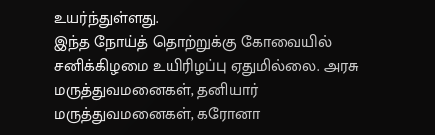உயர்ந்துள்ளது.
இந்த நோய்த் தொற்றுக்கு கோவையில் சனிக்கிழமை உயிரிழப்பு ஏதுமில்லை. அரசு மருத்துவமனைகள், தனியார் மருத்துவமனைகள், கரோனா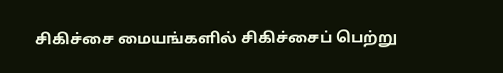சிகிச்சை மையங்களில் சிகிச்சைப் பெற்று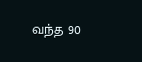வந்த 90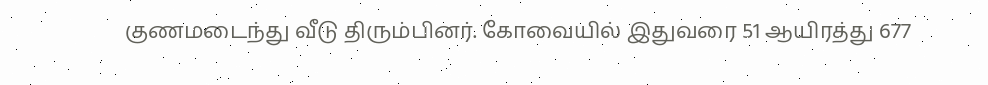குணமடைந்து வீடு திரும்பினர். கோவையில் இதுவரை 51 ஆயிரத்து 677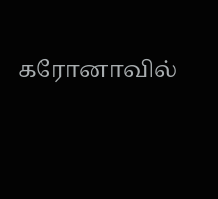கரோனாவில்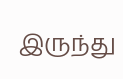இருந்து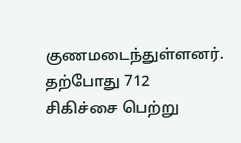குணமடைந்துள்ளனர். தற்போது 712 சிகிச்சை பெற்று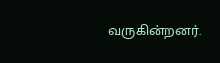வருகின்றனர்.